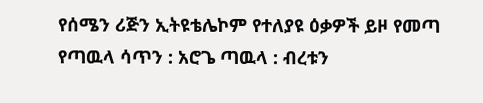የሰሜን ሪጅን ኢትዩቴሌኮም የተለያዩ ዕቃዎች ይዞ የመጣ የጣዉላ ሳጥን : አሮጌ ጣዉላ : ብረቱን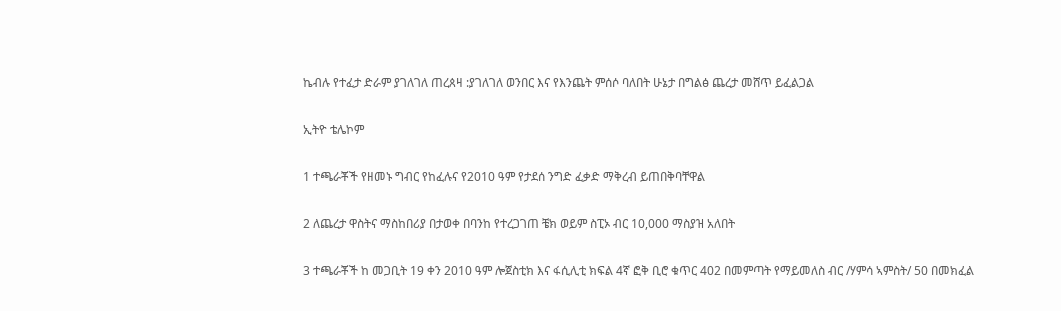ኬብሉ የተፈታ ድራም ያገለገለ ጠረጰዛ :ያገለገለ ወንበር እና የእንጨት ምሰሶ ባለበት ሁኔታ በግልፅ ጨረታ መሸጥ ይፈልጋል

ኢትዮ ቴሌኮም

1 ተጫራቾች የዘመኑ ግብር የከፈሉና የ2010 ዓም የታደሰ ንግድ ፈቃድ ማቅረብ ይጠበቅባቸዋል

2 ለጨረታ ዋስትና ማስከበሪያ በታወቀ በባንከ የተረጋገጠ ቼክ ወይም ስፒኦ ብር 10,000 ማስያዝ አለበት

3 ተጫራቾች ከ መጋቢት 19 ቀን 2010 ዓም ሎጀስቲክ እና ፋሲሊቲ ክፍል 4ኛ ፎቅ ቢሮ ቁጥር 402 በመምጣት የማይመለስ ብር /ሃምሳ ኣምስት/ 50 በመክፈል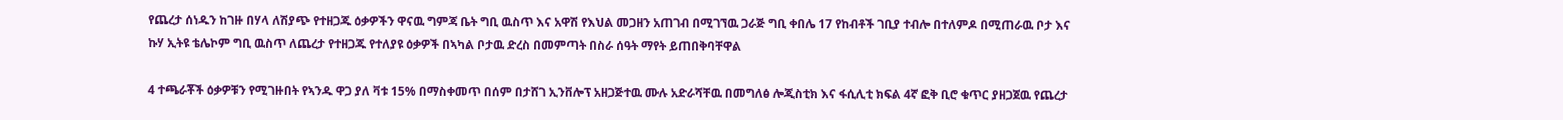የጨረታ ሰነዱን ከገዙ በሃላ ለሽያጭ የተዘጋጁ ዕቃዎችን ዋናዉ ግምጃ ቤት ግቢ ዉስጥ እና አዋሽ የእህል መጋዘን አጠገብ በሚገኘዉ ጋራጅ ግቢ ቀበሌ 17 የከብቶች ገቢያ ተብሎ በተለምዶ በሚጠራዉ ቦታ እና ኩሃ ኢትዩ ቴሌኮም ግቢ ዉስጥ ለጨረታ የተዘጋጁ የተለያዩ ዕቃዎች በኣካል ቦታዉ ድረስ በመምጣት በስራ ሰዓት ማየት ይጠበቅባቸዋል

4 ተጫራቾች ዕቃዎቹን የሚገዙበት የኣንዱ ዋጋ ያለ ቫቱ 15% በማስቀመጥ በሰም በታሸገ ኢንቨሎፕ አዘጋጅተዉ ሙሉ አድራሻቸዉ በመግለፅ ሎጂስቲክ እና ፋሲሊቲ ክፍል 4ኛ ፎቅ ቢሮ ቁጥር ያዘጋጀዉ የጨረታ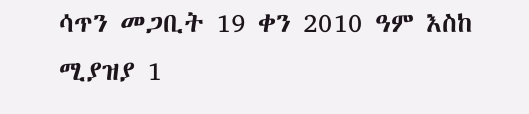ሳጥን መጋቢት 19 ቀን 2010 ዓም እስከ ሚያዝያ 1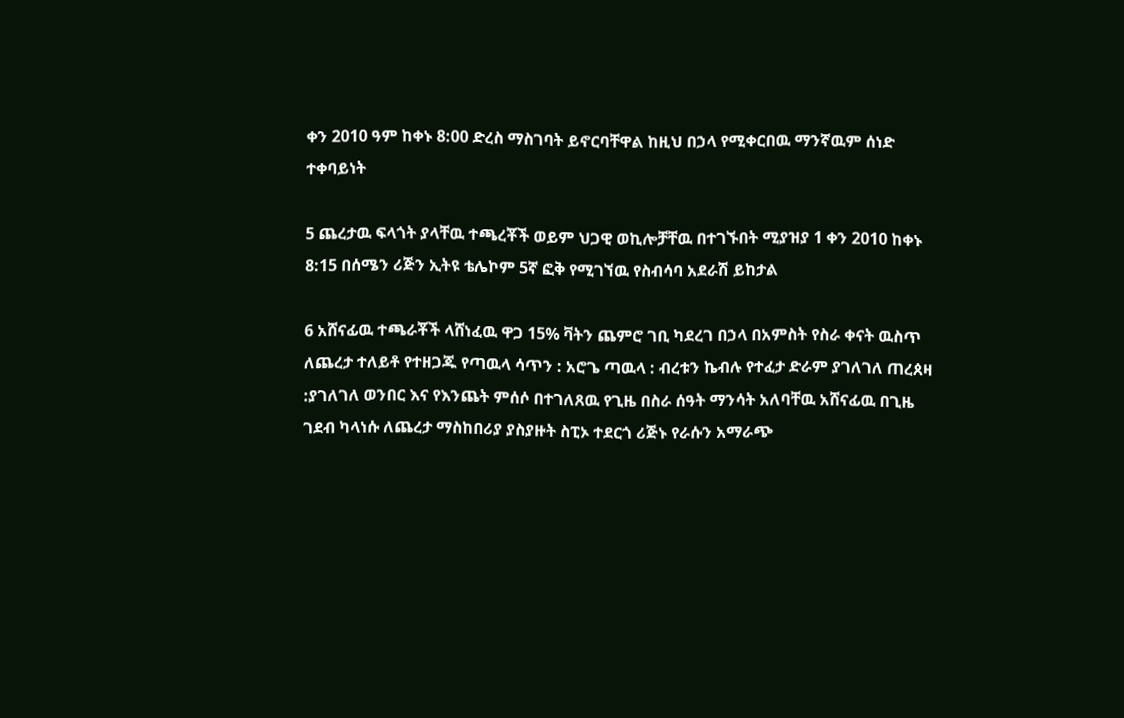ቀን 2010 ዓም ከቀኑ 8:00 ድረስ ማስገባት ይኖርባቸዋል ከዚህ በኃላ የሚቀርበዉ ማንኛዉም ሰነድ ተቀባይነት

5 ጨረታዉ ፍላጎት ያላቸዉ ተጫረቾች ወይም ህጋዊ ወኪሎቻቸዉ በተገኙበት ሚያዝያ 1 ቀን 2010 ከቀኑ 8:15 በሰሜን ሪጅን ኢትዩ ቴሌኮም 5ኛ ፎቅ የሚገኘዉ የስብሳባ አደራሽ ይከታል

6 አሸናፊዉ ተጫራቾች ላሸነፈዉ ዋጋ 15% ቫትን ጨምሮ ገቢ ካደረገ በኃላ በአምስት የስራ ቀናት ዉስጥ ለጨረታ ተለይቶ የተዘጋጁ የጣዉላ ሳጥን : አሮጌ ጣዉላ : ብረቱን ኬብሉ የተፈታ ድራም ያገለገለ ጠረጰዛ :ያገለገለ ወንበር እና የእንጨት ምሰሶ በተገለጸዉ የጊዜ በስራ ሰዓት ማንሳት አለባቸዉ አሸናፊዉ በጊዜ ገደብ ካላነሱ ለጨረታ ማስከበሪያ ያስያዙት ስፒኦ ተደርጎ ሪጅኑ የራሱን አማራጭ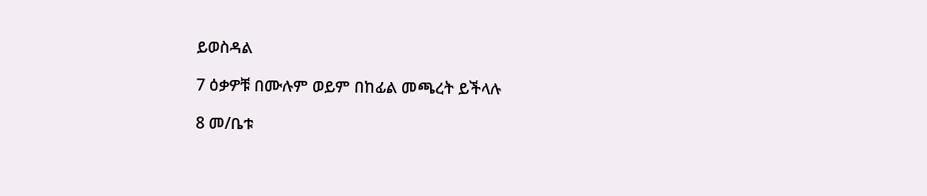ይወስዳል

7 ዕቃዎቹ በሙሉም ወይም በከፊል መጫረት ይችላሉ

8 መ/ቤቱ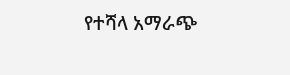የተሻላ አማራጭ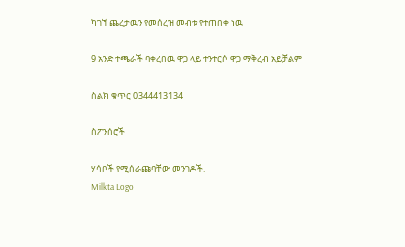ካገኘ ጨረታዉን የመሰረዝ መብቱ የተጠበቀ ነዉ

9 አንድ ተጫራች ባቀረበዉ ዋጋ ላይ ተንተርሶ ዋጋ ማቅረብ አይቻልም

ስልክ ቁጥር 0344413134

ስፖንሰሮች

ሃሳቦች የሚሰራጩባቸው መንገዶች.
Milkta Logo